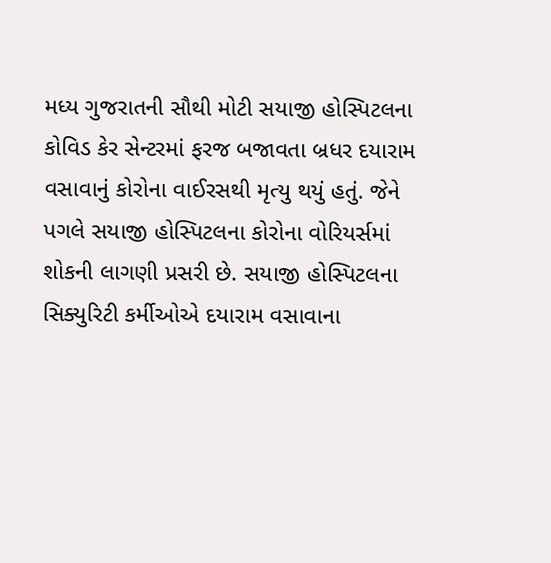મધ્ય ગુજરાતની સૌથી મોટી સયાજી હોસ્પિટલના કોવિડ કેર સેન્ટરમાં ફરજ બજાવતા બ્રધર દયારામ વસાવાનું કોરોના વાઈરસથી મૃત્યુ થયું હતું. જેને પગલે સયાજી હોસ્પિટલના કોરોના વોરિયર્સમાં શોકની લાગણી પ્રસરી છે. સયાજી હોસ્પિટલના સિક્યુરિટી કર્મીઓએ દયારામ વસાવાના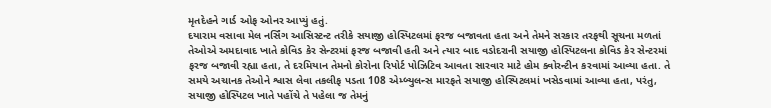મૃતદેહને ગાર્ડ ઓફ ઓનર આપ્યું હતું.
દયારામ વસાવા મેલ નર્સિંગ આસિસ્ટન્ટ તરીકે સયાજી હોસ્પિટલમાં ફરજ બજાવતા હતા અને તેમને સરકાર તરફથી સૂચના મળતાં તેઓએ અમદાવાદ ખાતે કોવિડ કેર સેન્ટરમાં ફરજ બજાવી હતી અને ત્યાર બાદ વડોદરાની સયાજી હોસ્પિટલના કોવિડ કેર સેન્ટરમાં ફરજ બજાવી રહ્યા હતા, તે દરમિયાન તેમનો કોરોના રિપોર્ટ પોઝિટિવ આવતા સારવાર માટે હોમ ક્વોરન્ટીન કરવામાં આવ્યા હતા. તે સમયે અચાનક તેઓને શ્વાસ લેવા તકલીફ પડતા 108 એમ્બ્યુલન્સ મારફતે સયાજી હોસ્પિટલમાં ખસેડવામાં આવ્યા હતા, પરંતુ, સયાજી હોસ્પિટલ ખાતે પહોંચે તે પહેલા જ તેમનું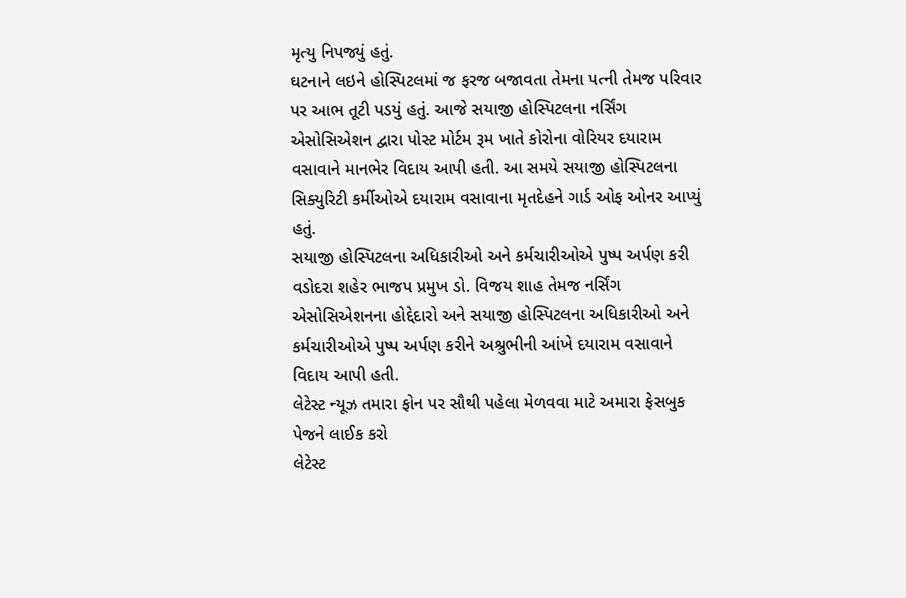મૃત્યુ નિપજ્યું હતું.
ઘટનાને લઇને હોસ્પિટલમાં જ ફરજ બજાવતા તેમના પત્ની તેમજ પરિવાર પર આભ તૂટી પડયું હતું. આજે સયાજી હોસ્પિટલના નર્સિંગ એસોસિએશન દ્વારા પોસ્ટ મોર્ટમ રૂમ ખાતે કોરોના વોરિયર દયારામ વસાવાને માનભેર વિદાય આપી હતી. આ સમયે સયાજી હોસ્પિટલના સિક્યુરિટી કર્મીઓએ દયારામ વસાવાના મૃતદેહને ગાર્ડ ઓફ ઓનર આપ્યું હતું.
સયાજી હોસ્પિટલના અધિકારીઓ અને કર્મચારીઓએ પુષ્પ અર્પણ કરી
વડોદરા શહેર ભાજપ પ્રમુખ ડો. વિજય શાહ તેમજ નર્સિંગ એસોસિએશનના હોદ્દેદારો અને સયાજી હોસ્પિટલના અધિકારીઓ અને કર્મચારીઓએ પુષ્પ અર્પણ કરીને અશ્રુભીની આંખે દયારામ વસાવાને વિદાય આપી હતી.
લેટેસ્ટ ન્યૂઝ તમારા ફોન પર સૌથી પહેલા મેળવવા માટે અમારા ફેસબુક પેજને લાઈક કરો
લેટેસ્ટ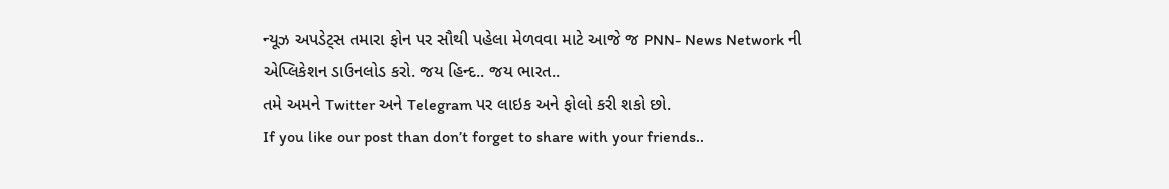ન્યૂઝ અપડેટ્સ તમારા ફોન પર સૌથી પહેલા મેળવવા માટે આજે જ PNN- News Network ની એપ્લિકેશન ડાઉનલોડ કરો. જય હિન્દ.. જય ભારત..
તમે અમને Twitter અને Telegram પર લાઇક અને ફોલો કરી શકો છો.
If you like our post than don’t forget to share with your friends..